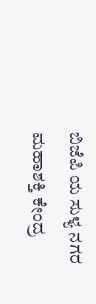ಬಿಜೆಪಿ ಯ ಸುಳ್ಯ ನಗರ ಮಹಾಶಕ್ತಿ ಕೇಂದ್ರ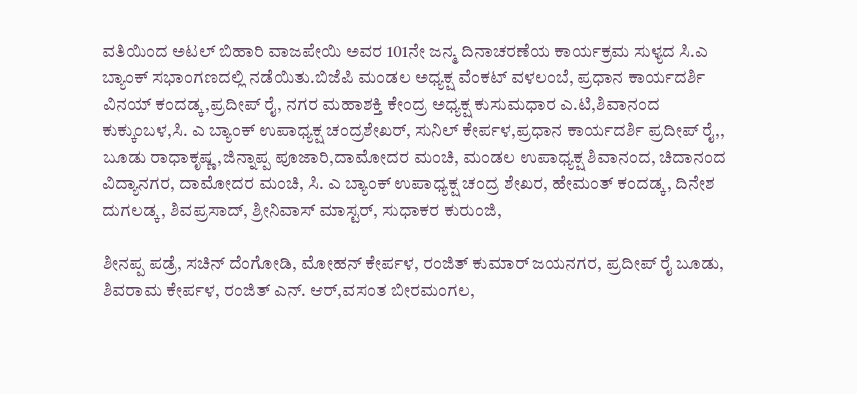ವತಿಯಿಂದ ಅಟಲ್ ಬಿಹಾರಿ ವಾಜಪೇಯಿ ಅವರ 101ನೇ ಜನ್ಮ ದಿನಾಚರಣೆಯ ಕಾರ್ಯಕ್ರಮ ಸುಳ್ಯದ ಸಿ.ಎ ಬ್ಯಾಂಕ್ ಸಭಾಂಗಣದಲ್ಲಿ ನಡೆಯಿತು.ಬಿಜೆಪಿ ಮಂಡಲ ಅಧ್ಯಕ್ಷ ವೆಂಕಟ್ ವಳಲಂಬೆ, ಪ್ರಧಾನ ಕಾರ್ಯದರ್ಶಿ ವಿನಯ್ ಕಂದಡ್ಕ,ಪ್ರದೀಪ್ ರೈ, ನಗರ ಮಹಾಶಕ್ತಿ ಕೇಂದ್ರ ಅಧ್ಯಕ್ಷ ಕುಸುಮಧಾರ ಎ.ಟಿ,ಶಿವಾನಂದ ಕುಕ್ಕುಂಬಳ,ಸಿ. ಎ ಬ್ಯಾಂಕ್ ಉಪಾಧ್ಯಕ್ಷ ಚಂದ್ರಶೇಖರ್, ಸುನಿಲ್ ಕೇರ್ಪಳ,ಪ್ರಧಾನ ಕಾರ್ಯದರ್ಶಿ ಪ್ರದೀಪ್ ರೈ,,
ಬೂಡು ರಾಧಾಕೃಷ್ಣ,ಜಿನ್ನಾಪ್ಪ ಪೂಜಾರಿ,ದಾಮೋದರ ಮಂಚಿ, ಮಂಡಲ ಉಪಾಧ್ಯಕ್ಷ ಶಿವಾನಂದ, ಚಿದಾನಂದ ವಿದ್ಯಾನಗರ, ದಾಮೋದರ ಮಂಚಿ, ಸಿ. ಎ ಬ್ಯಾಂಕ್ ಉಪಾಧ್ಯಕ್ಷ ಚಂದ್ರ ಶೇಖರ, ಹೇಮಂತ್ ಕಂದಡ್ಕ, ದಿನೇಶ ದುಗಲಡ್ಕ, ಶಿವಪ್ರಸಾದ್, ಶ್ರೀನಿವಾಸ್ ಮಾಸ್ಟರ್, ಸುಧಾಕರ ಕುರುಂಜಿ,

ಶೀನಪ್ಪ ಪಡ್ರೆ, ಸಚಿನ್ ದೆಂಗೋಡಿ, ಮೋಹನ್ ಕೇರ್ಪಳ, ರಂಜಿತ್ ಕುಮಾರ್ ಜಯನಗರ, ಪ್ರದೀಪ್ ರೈ ಬೂಡು, ಶಿವರಾಮ ಕೇರ್ಪಳ, ರಂಜಿತ್ ಎನ್. ಆರ್,ವಸಂತ ಬೀರಮಂಗಲ,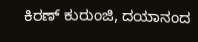ಕಿರಣ್ ಕುರುಂಜಿ, ದಯಾನಂದ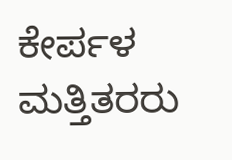ಕೇರ್ಪಳ ಮತ್ತಿತರರು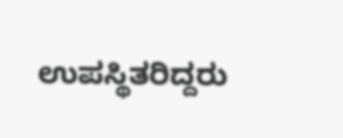ಉಪಸ್ಥಿತರಿದ್ದರು